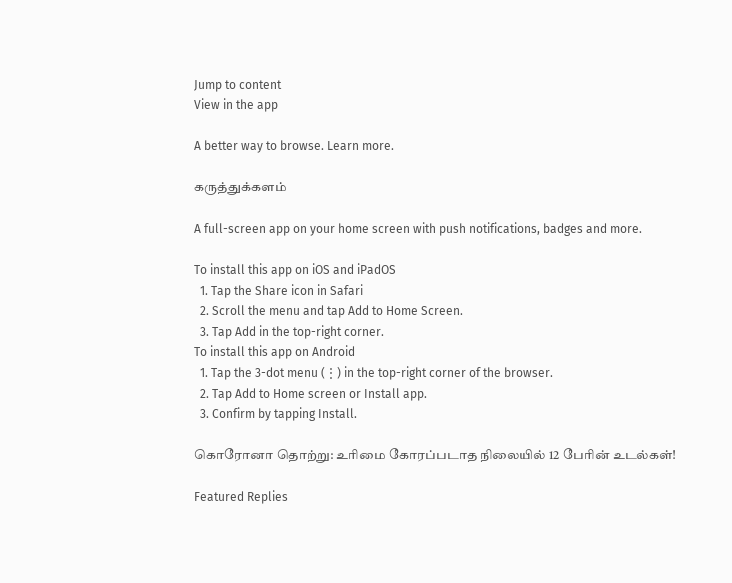Jump to content
View in the app

A better way to browse. Learn more.

கருத்துக்களம்

A full-screen app on your home screen with push notifications, badges and more.

To install this app on iOS and iPadOS
  1. Tap the Share icon in Safari
  2. Scroll the menu and tap Add to Home Screen.
  3. Tap Add in the top-right corner.
To install this app on Android
  1. Tap the 3-dot menu (⋮) in the top-right corner of the browser.
  2. Tap Add to Home screen or Install app.
  3. Confirm by tapping Install.

கொரோனா தொற்று: உரிமை கோரப்படாத நிலையில் 12 பேரின் உடல்கள்!

Featured Replies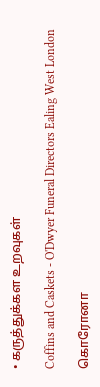• கருத்துக்கள உறவுகள்

Coffins and Caskets - O'Dwyer Funeral Directors Ealing West London

கொரோனா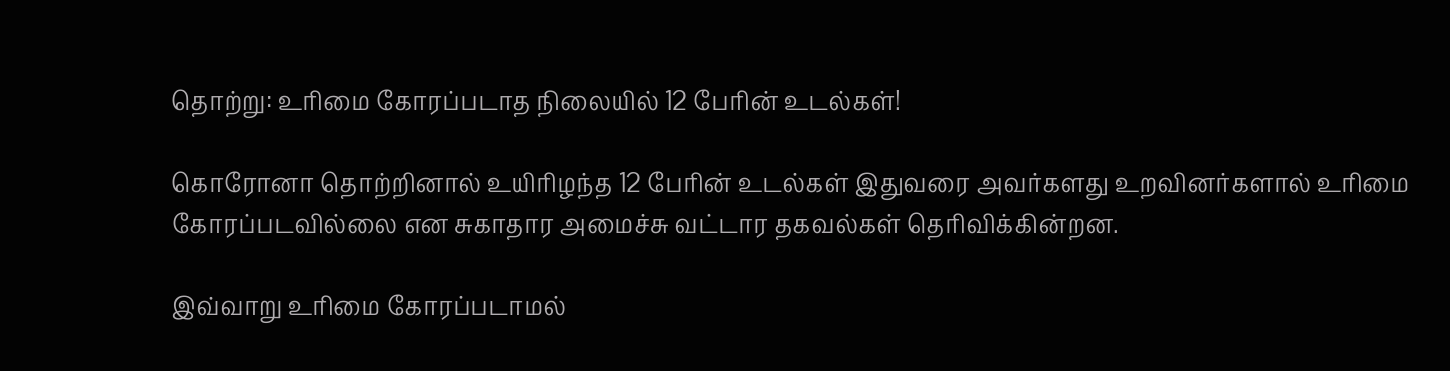தொற்று: உரிமை கோரப்படாத நிலையில் 12 பேரின் உடல்கள்!

கொரோனா தொற்றினால் உயிரிழந்த 12 பேரின் உடல்கள் இதுவரை அவர்களது உறவினர்களால் உரிமை கோரப்படவில்லை என சுகாதார அமைச்சு வட்டார தகவல்கள் தெரிவிக்கின்றன.

இவ்வாறு உரிமை கோரப்படாமல்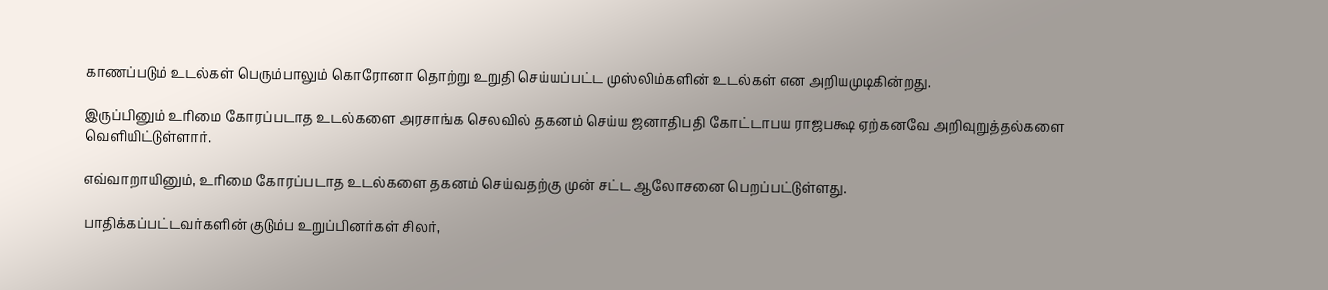காணப்படும் உடல்கள் பெரும்பாலும் கொரோனா தொற்று உறுதி செய்யப்பட்ட முஸ்லிம்களின் உடல்கள் என அறியமுடிகின்றது.

இருப்பினும் உரிமை கோரப்படாத உடல்களை அரசாங்க செலவில் தகனம் செய்ய ஜனாதிபதி கோட்டாபய ராஜபக்ஷ ஏற்கனவே அறிவுறுத்தல்களை வெளியிட்டுள்ளார்.

எவ்வாறாயினும், உரிமை கோரப்படாத உடல்களை தகனம் செய்வதற்கு முன் சட்ட ஆலோசனை பெறப்பட்டுள்ளது.

பாதிக்கப்பட்டவர்களின் குடும்ப உறுப்பினர்கள் சிலர்,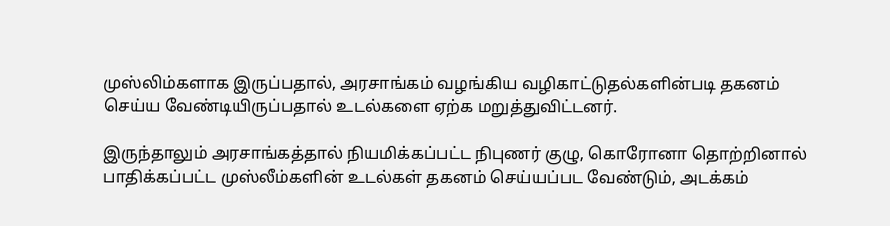முஸ்லிம்களாக இருப்பதால், அரசாங்கம் வழங்கிய வழிகாட்டுதல்களின்படி தகனம் செய்ய வேண்டியிருப்பதால் உடல்களை ஏற்க மறுத்துவிட்டனர்.

இருந்தாலும் அரசாங்கத்தால் நியமிக்கப்பட்ட நிபுணர் குழு, கொரோனா தொற்றினால் பாதிக்கப்பட்ட முஸ்லீம்களின் உடல்கள் தகனம் செய்யப்பட வேண்டும், அடக்கம்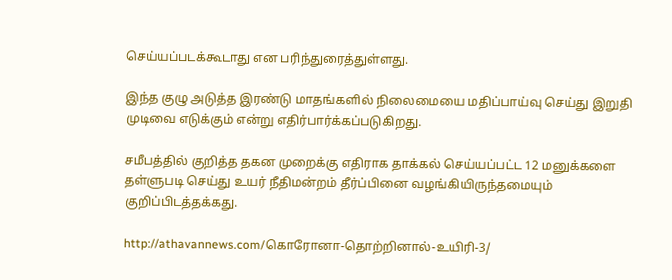செய்யப்படக்கூடாது என பரிந்துரைத்துள்ளது.

இந்த குழு அடுத்த இரண்டு மாதங்களில் நிலைமையை மதிப்பாய்வு செய்து இறுதி முடிவை எடுக்கும் என்று எதிர்பார்க்கப்படுகிறது.

சமீபத்தில் குறித்த தகன முறைக்கு எதிராக தாக்கல் செய்யப்பட்ட 12 மனுக்களை தள்ளுபடி செய்து உயர் நீதிமன்றம் தீர்ப்பினை வழங்கியிருந்தமையும் குறிப்பிடத்தக்கது.

http://athavannews.com/கொரோனா-தொற்றினால்-உயிரி-3/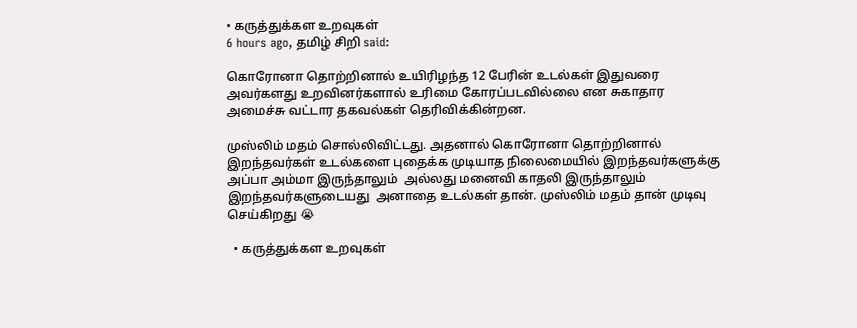• கருத்துக்கள உறவுகள்
6 hours ago, தமிழ் சிறி said:

கொரோனா தொற்றினால் உயிரிழந்த 12 பேரின் உடல்கள் இதுவரை அவர்களது உறவினர்களால் உரிமை கோரப்படவில்லை என சுகாதார அமைச்சு வட்டார தகவல்கள் தெரிவிக்கின்றன.

முஸ்லிம் மதம் சொல்லிவிட்டது. அதனால் கொரோனா தொற்றினால் இறந்தவர்கள் உடல்களை புதைக்க முடியாத நிலைமையில் இறந்தவர்களுக்கு அப்பா அம்மா இருந்தாலும்  அல்லது மனைவி காதலி இருந்தாலும்  இறந்தவர்களுடையது  அனாதை உடல்கள் தான். முஸ்லிம் மதம் தான் முடிவு செய்கிறது 😭

  • கருத்துக்கள உறவுகள்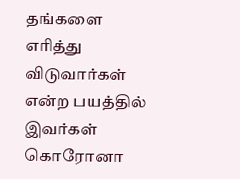தங்களை எரித்து விடுவார்கள் என்ற பயத்தில் இவர்கள் கொரோனா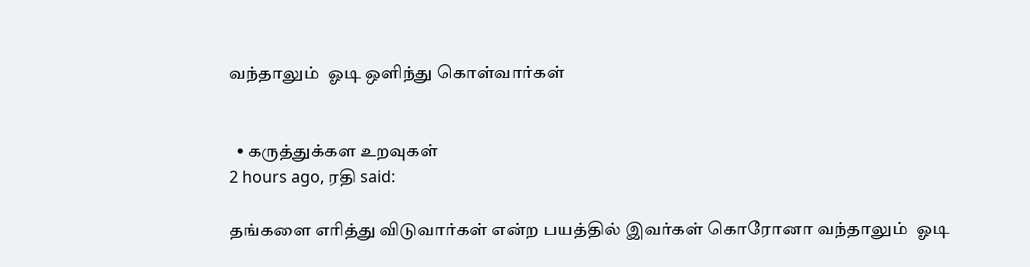வந்தாலும்  ஓடி ஒளிந்து கொள்வார்கள்


  • கருத்துக்கள உறவுகள்
2 hours ago, ரதி said:

தங்களை எரித்து விடுவார்கள் என்ற பயத்தில் இவர்கள் கொரோனா வந்தாலும்  ஓடி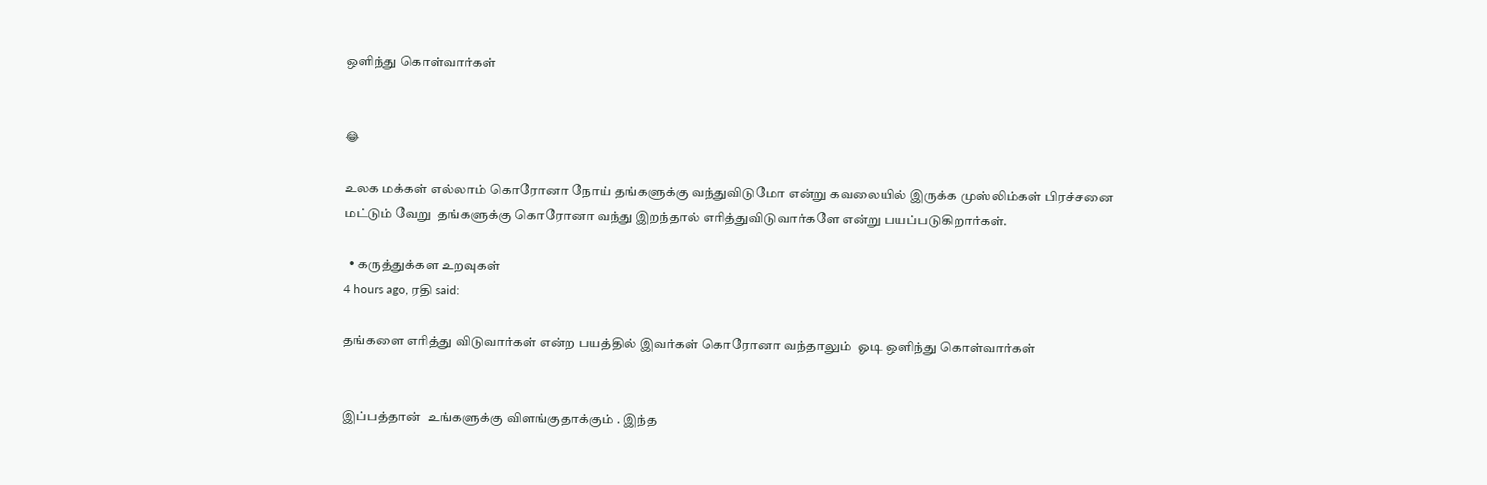ஒளிந்து கொள்வார்கள்


😂

உலக மக்கள் எல்லாம் கொரோனா நோய் தங்களுக்கு வந்துவிடுமோ என்று கவலையில் இருக்க முஸ்லிம்கள் பிரச்சனை மட்டும் வேறு  தங்களுக்கு கொரோனா வந்து இறந்தால் எரித்துவிடுவார்களே என்று பயப்படுகிறார்கள்.

  • கருத்துக்கள உறவுகள்
4 hours ago, ரதி said:

தங்களை எரித்து விடுவார்கள் என்ற பயத்தில் இவர்கள் கொரோனா வந்தாலும்  ஓடி ஒளிந்து கொள்வார்கள்


இப்பத்தான்  உங்களுக்கு விளங்குதாக்கும் . இந்த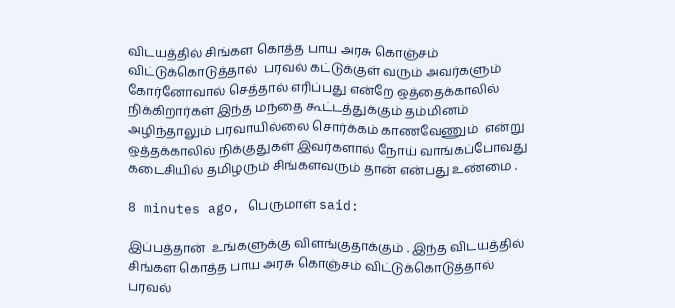விடயத்தில் சிங்கள கொத்த பாய அரசு கொஞ்சம் விட்டுக்கொடுத்தால்  பரவல் கட்டுக்குள் வரும் அவர்களும் கோர்னோவால் செத்தால் எரிப்பது என்றே ஒத்தைக்காலில் நிக்கிறார்கள் இந்த மந்தை கூட்டத்துக்கும் தம்மினம் அழிந்தாலும் பரவாயில்லை சொர்க்கம் காணவேணும்  என்று ஒத்தக்காலில் நிக்குதுகள் இவர்களால் நோய் வாங்கப்போவது கடைசியில் தமிழரும் சிங்களவரும் தான் என்பது உண்மை .

8 minutes ago, பெருமாள் said:

இப்பத்தான்  உங்களுக்கு விளங்குதாக்கும் . இந்த விடயத்தில் சிங்கள கொத்த பாய அரசு கொஞ்சம் விட்டுக்கொடுத்தால்  பரவல்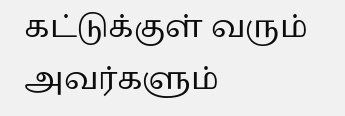கட்டுக்குள் வரும் அவர்களும்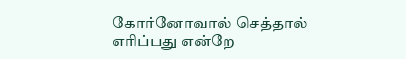கோர்னோவால் செத்தால் எரிப்பது என்றே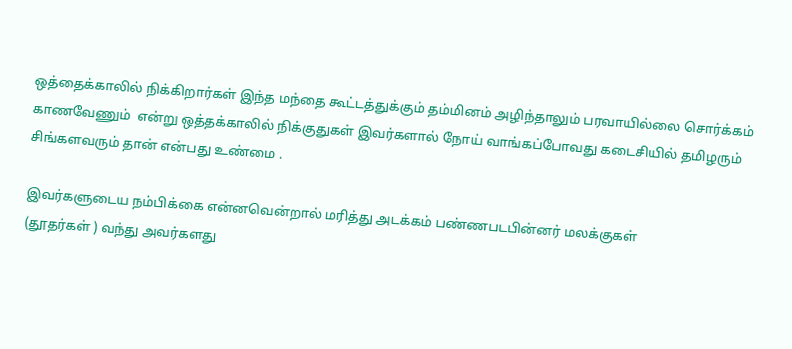ஒத்தைக்காலில் நிக்கிறார்கள் இந்த மந்தை கூட்டத்துக்கும் தம்மினம் அழிந்தாலும் பரவாயில்லை சொர்க்கம் காணவேணும்  என்று ஒத்தக்காலில் நிக்குதுகள் இவர்களால் நோய் வாங்கப்போவது கடைசியில் தமிழரும் சிங்களவரும் தான் என்பது உண்மை .

இவர்களுடைய நம்பிக்கை என்னவென்றால் மரித்து அடக்கம் பண்ணபடபின்னர் மலக்குகள்
(தூதர்கள் ) வந்து அவர்களது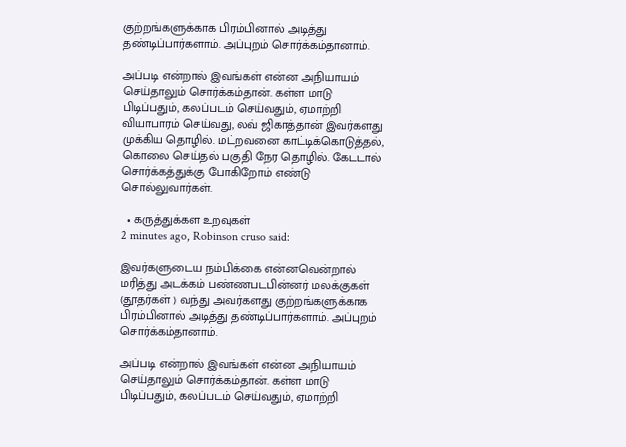குற்றங்களுக்காக பிரம்பினால் அடித்து தண்டிப்பார்களாம். அப்புறம் சொர்க்கம்தானாம்.

அப்படி என்றால் இவங்கள் என்ன அநியாயம் செய்தாலும் சொர்க்கம்தான். கள்ள மாடு பிடிப்பதும், கலப்படம் செய்வதும், ஏமாற்றி வியாபாரம் செய்வது, லவ் ஜிகாத்தான் இவர்களது முக்கிய தொழில். மட்றவனை காட்டிக்கொடுத்தல், கொலை செய்தல் பகுதி நேர தொழில். கேடடால் சொர்க்கத்துக்கு போகிறோம் எண்டு சொல்லுவார்கள்.

  • கருத்துக்கள உறவுகள்
2 minutes ago, Robinson cruso said:

இவர்களுடைய நம்பிக்கை என்னவென்றால் மரித்து அடக்கம் பண்ணபடபின்னர் மலக்குகள்
(தூதர்கள் ) வந்து அவர்களது குற்றங்களுக்காக பிரம்பினால் அடித்து தண்டிப்பார்களாம். அப்புறம் சொர்க்கம்தானாம்.

அப்படி என்றால் இவங்கள் என்ன அநியாயம் செய்தாலும் சொர்க்கம்தான். கள்ள மாடு பிடிப்பதும், கலப்படம் செய்வதும், ஏமாற்றி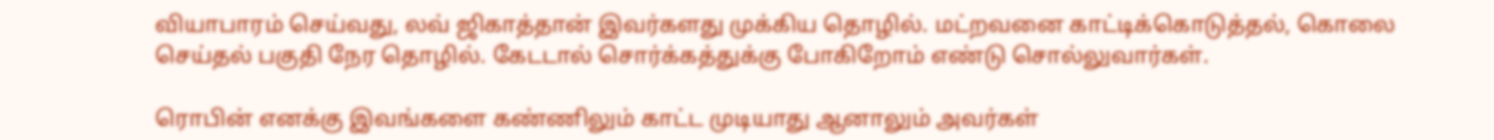வியாபாரம் செய்வது, லவ் ஜிகாத்தான் இவர்களது முக்கிய தொழில். மட்றவனை காட்டிக்கொடுத்தல், கொலை செய்தல் பகுதி நேர தொழில். கேடடால் சொர்க்கத்துக்கு போகிறோம் எண்டு சொல்லுவார்கள்.

ரொபின் எனக்கு இவங்களை கண்ணிலும் காட்ட முடியாது ஆனாலும் அவர்கள்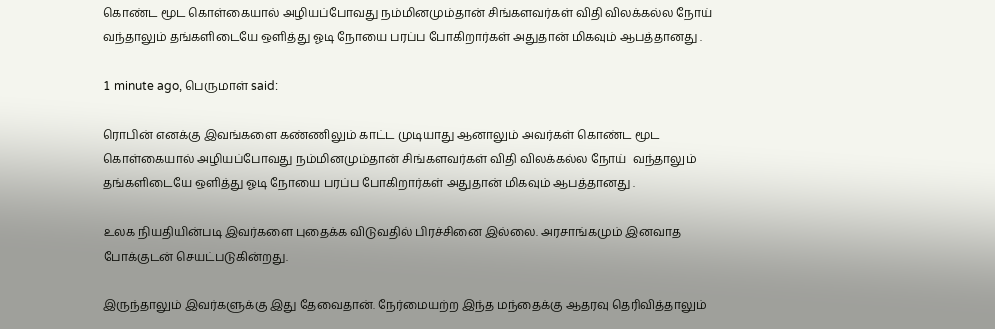கொண்ட மூட கொள்கையால் அழியப்போவது நம்மினமும்தான் சிங்களவர்கள் விதி விலக்கல்ல நோய்  வந்தாலும் தங்களிடையே ஒளித்து ஓடி நோயை பரப்ப போகிறார்கள் அதுதான் மிகவும் ஆபத்தானது .

1 minute ago, பெருமாள் said:

ரொபின் எனக்கு இவங்களை கண்ணிலும் காட்ட முடியாது ஆனாலும் அவர்கள் கொண்ட மூட கொள்கையால் அழியப்போவது நம்மினமும்தான் சிங்களவர்கள் விதி விலக்கல்ல நோய்  வந்தாலும் தங்களிடையே ஒளித்து ஓடி நோயை பரப்ப போகிறார்கள் அதுதான் மிகவும் ஆபத்தானது .

உலக நியதியின்படி இவர்களை புதைக்க விடுவதில் பிரச்சினை இல்லை. அரசாங்கமும் இனவாத போக்குடன் செயட்படுகின்றது.

இருந்தாலும் இவர்களுக்கு இது தேவைதான். நேர்மையற்ற இந்த மந்தைக்கு ஆதரவு தெரிவித்தாலும்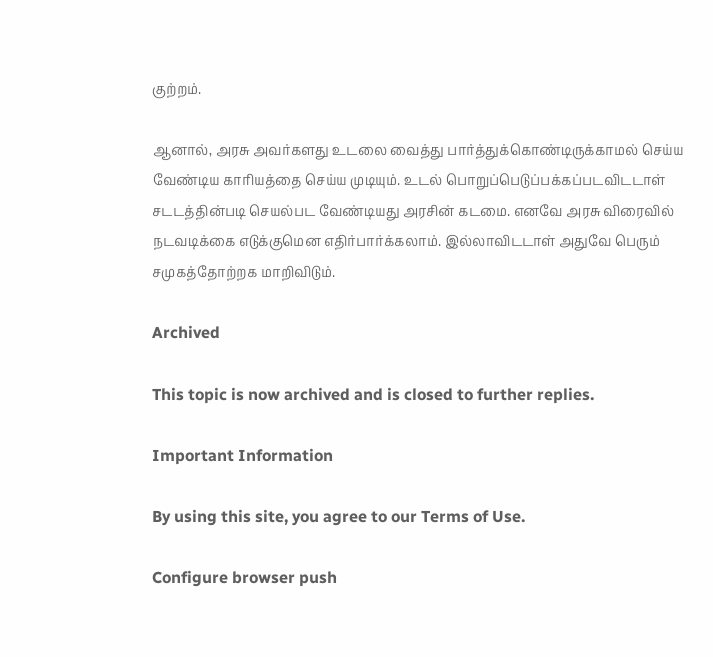குற்றம்.

ஆனால், அரசு அவர்களது உடலை வைத்து பார்த்துக்கொண்டிருக்காமல் செய்ய வேண்டிய காரியத்தை செய்ய முடியும். உடல் பொறுப்பெடுப்பக்கப்படவிடடாள் சடடத்தின்படி செயல்பட வேண்டியது அரசின் கடமை. எனவே அரசு விரைவில் நடவடிக்கை எடுக்குமென எதிர்பார்க்கலாம். இல்லாவிடடாள் அதுவே பெரும் சமுகத்தோற்றக மாறிவிடும்.

Archived

This topic is now archived and is closed to further replies.

Important Information

By using this site, you agree to our Terms of Use.

Configure browser push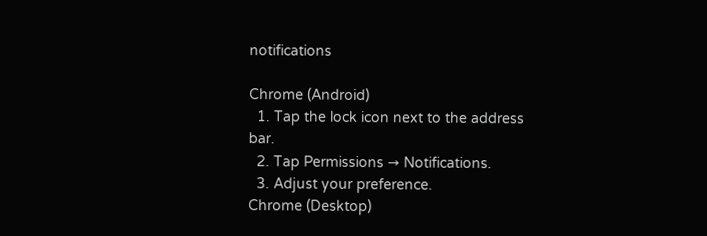notifications

Chrome (Android)
  1. Tap the lock icon next to the address bar.
  2. Tap Permissions → Notifications.
  3. Adjust your preference.
Chrome (Desktop)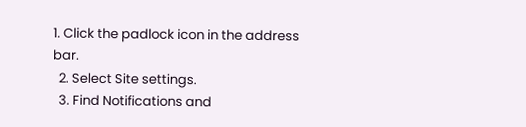1. Click the padlock icon in the address bar.
  2. Select Site settings.
  3. Find Notifications and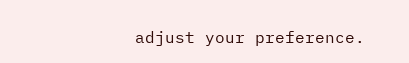adjust your preference.